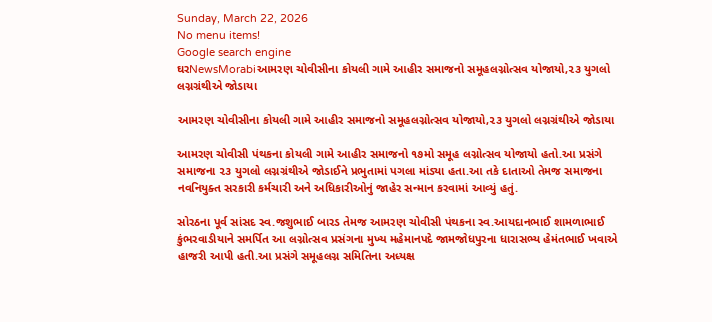Sunday, March 22, 2026
No menu items!
Google search engine
ઘરNewsMorabiઆમરણ ચોવીસીના કોયલી ગામે આહીર સમાજનો સમૂહલગ્નોત્સવ યોજાયો,૨૩ યુગલો લગ્નગ્રંથીએ જોડાયા

આમરણ ચોવીસીના કોયલી ગામે આહીર સમાજનો સમૂહલગ્નોત્સવ યોજાયો,૨૩ યુગલો લગ્નગ્રંથીએ જોડાયા

આમરણ ચોવીસી પંથકના કોયલી ગામે આહીર સમાજનો ૧૭મો સમૂહ લગ્નોત્સવ યોજાયો હતો.આ પ્રસંગે સમાજના ૨૩ યુગલો લગ્નગ્રંથીએ જોડાઈને પ્રભુતામાં પગલા માંડ્યા હતા.આ તકે દાતાઓ તેમજ સમાજના નવનિયુક્ત સરકારી કર્મચારી અને અધિકારીઓનું જાહેર સન્માન કરવામાં આવ્યું હતું.

સોરઠના પૂર્વ સાંસદ સ્વ.જશુભાઈ બારડ તેમજ આમરણ ચોવીસી પંથકના સ્વ.આયદાનભાઈ શામળાભાઈ કુંભરવાડીયાને સમર્પિત આ લગ્નોત્સવ પ્રસંગના મુખ્ય મહેમાનપદે જામજોધપુરના ધારાસભ્ય હેમંતભાઈ ખવાએ હાજરી આપી હતી.આ પ્રસંગે સમૂહલગ્ન સમિતિના અધ્યક્ષ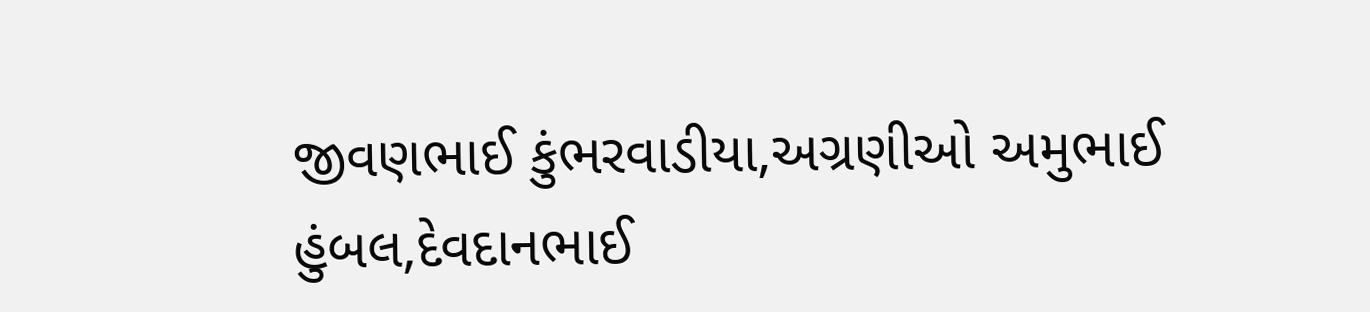જીવણભાઈ કુંભરવાડીયા,અગ્રણીઓ અમુભાઈ હુંબલ,દેવદાનભાઈ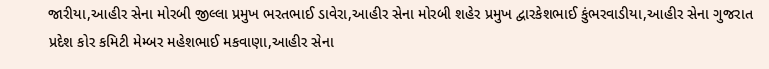જારીયા,આહીર સેના મોરબી જીલ્લા પ્રમુખ ભરતભાઈ ડાવેરા,આહીર સેના મોરબી શહેર પ્રમુખ દ્વારકેશભાઈ કુંભરવાડીયા,આહીર સેના ગુજરાત પ્રદેશ કોર કમિટી મેમ્બર મહેશભાઈ મકવાણા,આહીર સેના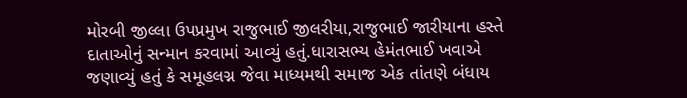મોરબી જીલ્લા ઉપપ્રમુખ રાજુભાઈ જીલરીયા,રાજુભાઈ જારીયાના હસ્તે દાતાઓનું સન્માન કરવામાં આવ્યું હતું.ધારાસભ્ય હેમંતભાઈ ખવાએ જણાવ્યું હતું કે સમૂહલગ્ન જેવા માધ્યમથી સમાજ એક તાંતણે બંધાય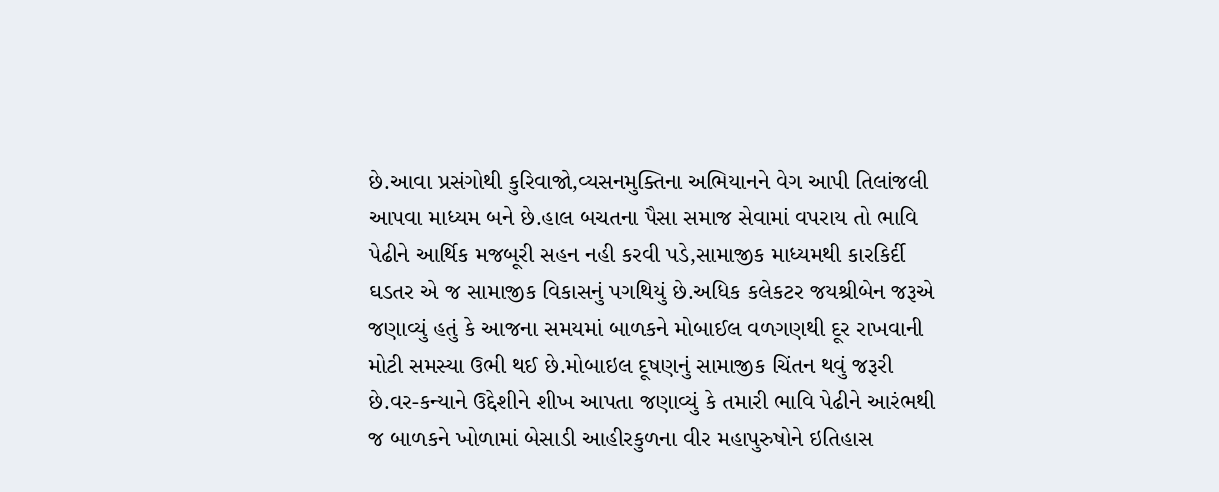છે.આવા પ્રસંગોથી કુરિવાજો,વ્યસનમુક્તિના અભિયાનને વેગ આપી તિલાંજલી આપવા માધ્યમ બને છે.હાલ બચતના પૈસા સમાજ સેવામાં વપરાય તો ભાવિ પેઢીને આર્થિક મજબૂરી સહન નહી કરવી પડે,સામાજીક માધ્યમથી કારકિર્દી ઘડતર એ જ સામાજીક વિકાસનું પગથિયું છે.અધિક કલેકટર જયશ્રીબેન જરૂએ જણાવ્યું હતું કે આજના સમયમાં બાળકને મોબાઈલ વળગણથી દૂર રાખવાની મોટી સમસ્યા ઉભી થઈ છે.મોબાઇલ દૂષણનું સામાજીક ચિંતન થવું જરૂરી છે.વર-કન્યાને ઉદ્દેશીને શીખ આપતા જણાવ્યું કે તમારી ભાવિ પેઢીને આરંભથી જ બાળકને ખોળામાં બેસાડી આહીરકુળના વીર મહાપુરુષોને ઇતિહાસ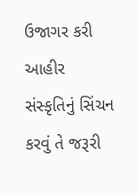ઉજાગર કરી આહીર સંસ્કૃતિનું સિંચન કરવું તે જરૂરી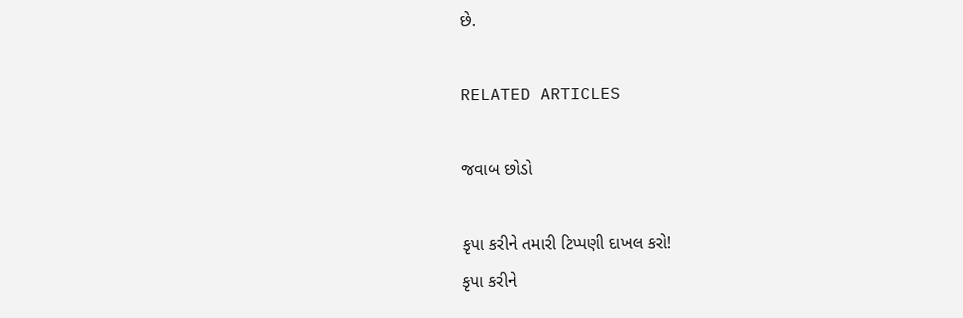છે.

RELATED ARTICLES

જવાબ છોડો

કૃપા કરીને તમારી ટિપ્પણી દાખલ કરો!
કૃપા કરીને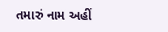તમારું નામ અહીં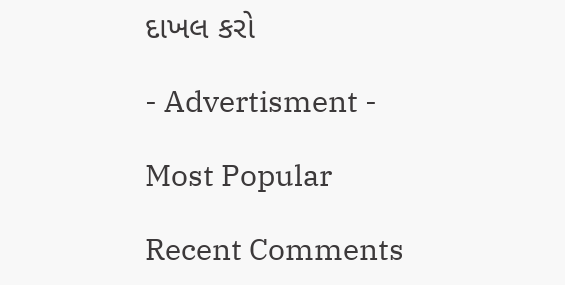દાખલ કરો

- Advertisment -

Most Popular

Recent Comments